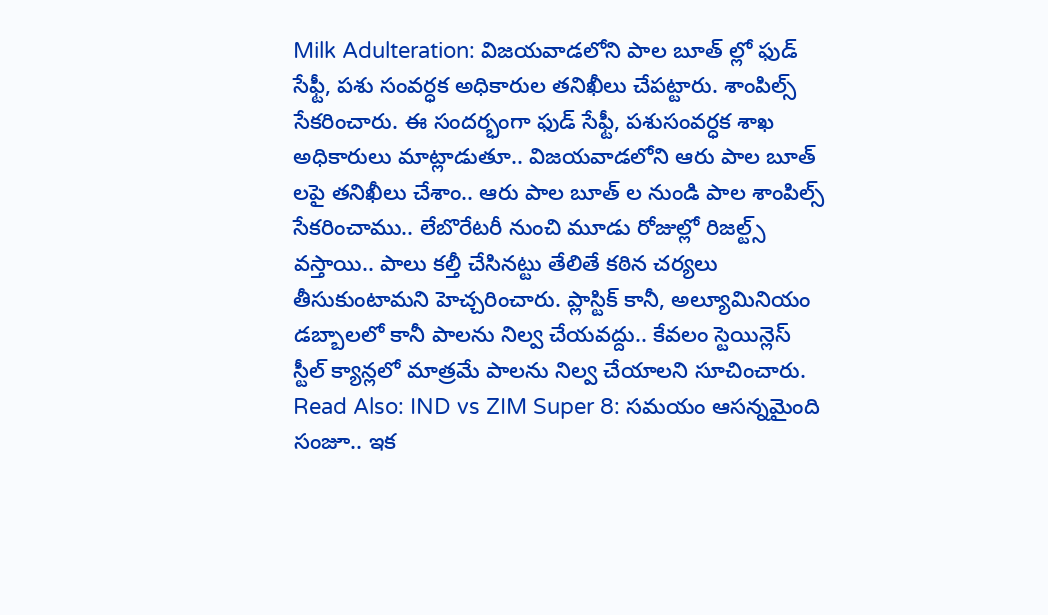Milk Adulteration: విజయవాడలోని పాల బూత్ ల్లో ఫుడ్ సేఫ్టీ, పశు సంవర్ధక అధికారుల తనిఖీలు చేపట్టారు. శాంపిల్స్ సేకరించారు. ఈ సందర్భంగా ఫుడ్ సేఫ్టీ, పశుసంవర్ధక శాఖ అధికారులు మాట్లాడుతూ.. విజయవాడలోని ఆరు పాల బూత్ లపై తనిఖీలు చేశాం.. ఆరు పాల బూత్ ల నుండి పాల శాంపిల్స్ సేకరించాము.. లేబొరేటరీ నుంచి మూడు రోజుల్లో రిజల్ట్స్ వస్తాయి.. పాలు కల్తీ చేసినట్టు తేలితే కఠిన చర్యలు తీసుకుంటామని హెచ్చరించారు. ప్లాస్టిక్ కానీ, అల్యూమినియం డబ్బాలలో కానీ పాలను నిల్వ చేయవద్దు.. కేవలం స్టెయిన్లెస్ స్టీల్ క్యాన్లలో మాత్రమే పాలను నిల్వ చేయాలని సూచించారు.
Read Also: IND vs ZIM Super 8: సమయం ఆసన్నమైంది సంజూ.. ఇక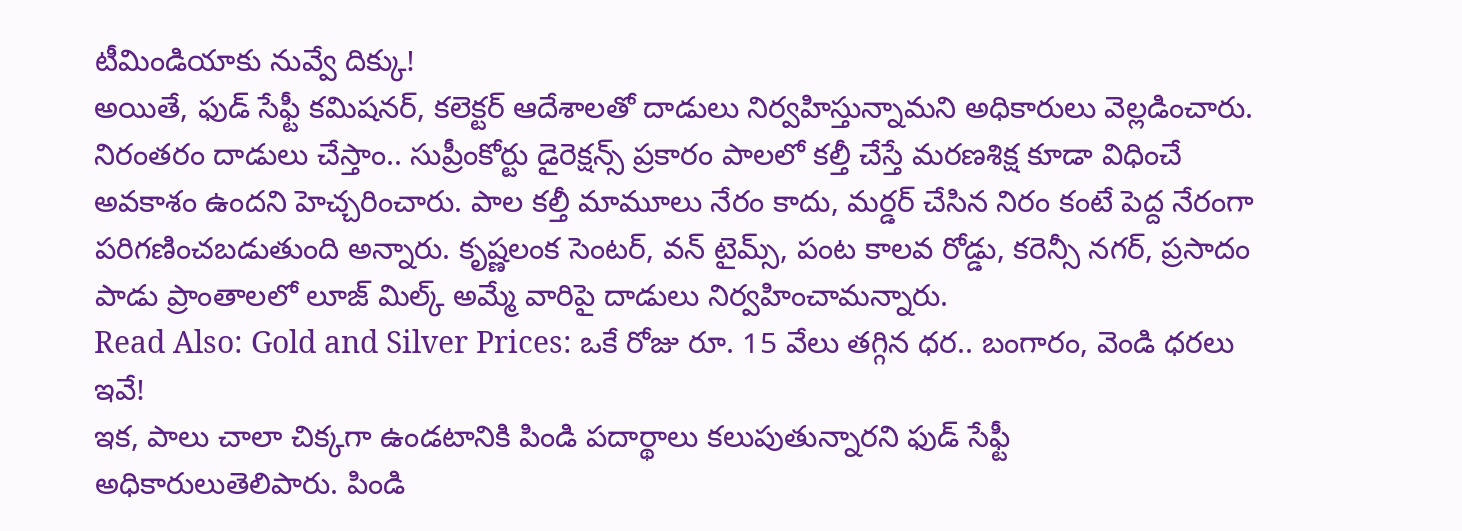టీమిండియాకు నువ్వే దిక్కు!
అయితే, ఫుడ్ సేఫ్టీ కమిషనర్, కలెక్టర్ ఆదేశాలతో దాడులు నిర్వహిస్తున్నామని అధికారులు వెల్లడించారు. నిరంతరం దాడులు చేస్తాం.. సుప్రీంకోర్టు డైరెక్షన్స్ ప్రకారం పాలలో కల్తీ చేస్తే మరణశిక్ష కూడా విధించే అవకాశం ఉందని హెచ్చరించారు. పాల కల్తీ మామూలు నేరం కాదు, మర్డర్ చేసిన నిరం కంటే పెద్ద నేరంగా పరిగణించబడుతుంది అన్నారు. కృష్ణలంక సెంటర్, వన్ టైమ్స్, పంట కాలవ రోడ్డు, కరెన్సీ నగర్, ప్రసాదం పాడు ప్రాంతాలలో లూజ్ మిల్క్ అమ్మే వారిపై దాడులు నిర్వహించామన్నారు.
Read Also: Gold and Silver Prices: ఒకే రోజు రూ. 15 వేలు తగ్గిన ధర.. బంగారం, వెండి ధరలు ఇవే!
ఇక, పాలు చాలా చిక్కగా ఉండటానికి పిండి పదార్థాలు కలుపుతున్నారని ఫుడ్ సేఫ్టీ అధికారులుతెలిపారు. పిండి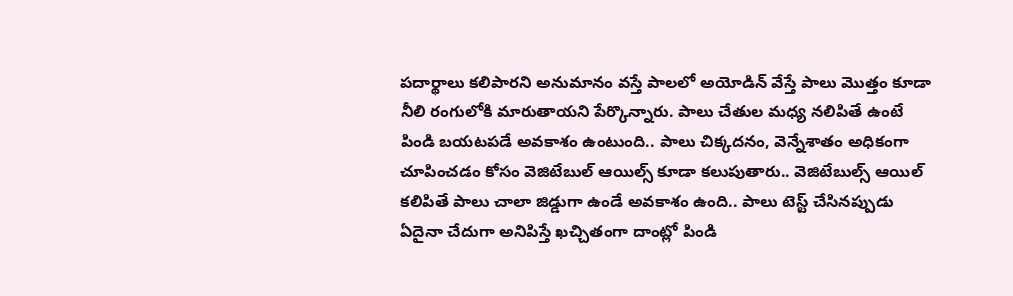పదార్థాలు కలిపారని అనుమానం వస్తే పాలలో అయోడిన్ వేస్తే పాలు మొత్తం కూడా నీలి రంగులోకి మారుతాయని పేర్కొన్నారు. పాలు చేతుల మధ్య నలిపితే ఉంటే పిండి బయటపడే అవకాశం ఉంటుంది.. పాలు చిక్కదనం, వెన్నేశాతం అధికంగా చూపించడం కోసం వెజిటేబుల్ ఆయిల్స్ కూడా కలుపుతారు.. వెజిటేబుల్స్ ఆయిల్ కలిపితే పాలు చాలా జిడ్డుగా ఉండే అవకాశం ఉంది.. పాలు టెస్ట్ చేసినప్పుడు ఏదైనా చేదుగా అనిపిస్తే ఖచ్చితంగా దాంట్లో పిండి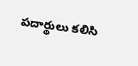పదార్థులు కలిసి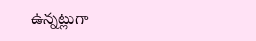ఉన్నట్లుగా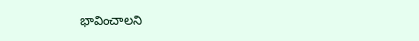భావించాలని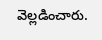వెల్లడించారు.